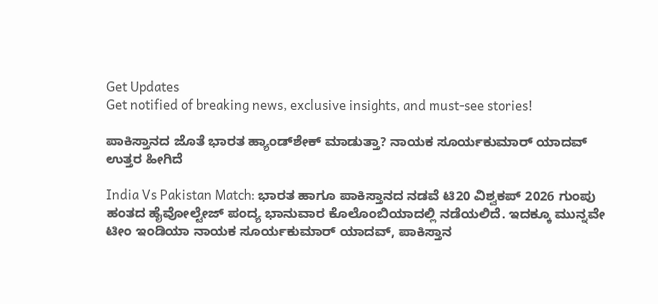Get Updates
Get notified of breaking news, exclusive insights, and must-see stories!

ಪಾಕಿಸ್ತಾನದ ಜೊತೆ ಭಾರತ ಹ್ಯಾಂಡ್‌ಶೇಕ್‌ ಮಾಡುತ್ತಾ? ನಾಯಕ ಸೂರ್ಯಕುಮಾರ್ ಯಾದವ್‌ ಉತ್ತರ ಹೀಗಿದೆ

India Vs Pakistan Match: ಭಾರತ ಹಾಗೂ ಪಾಕಿಸ್ತಾನದ ನಡವೆ ಟಿ20 ವಿಶ್ವಕಪ್‌ 2026 ಗುಂಪು ಹಂತದ ಹೈವೋಲ್ಟೇಜ್ ಪಂದ್ಯ ಭಾನುವಾರ ಕೊಲೊಂಬಿಯಾದಲ್ಲಿ ನಡೆಯಲಿದೆ. ಇದಕ್ಕೂ ಮುನ್ನವೇ ಟೀಂ ಇಂಡಿಯಾ ನಾಯಕ ಸೂರ್ಯಕುಮಾರ್ ಯಾದವ್, ಪಾಕಿಸ್ತಾನ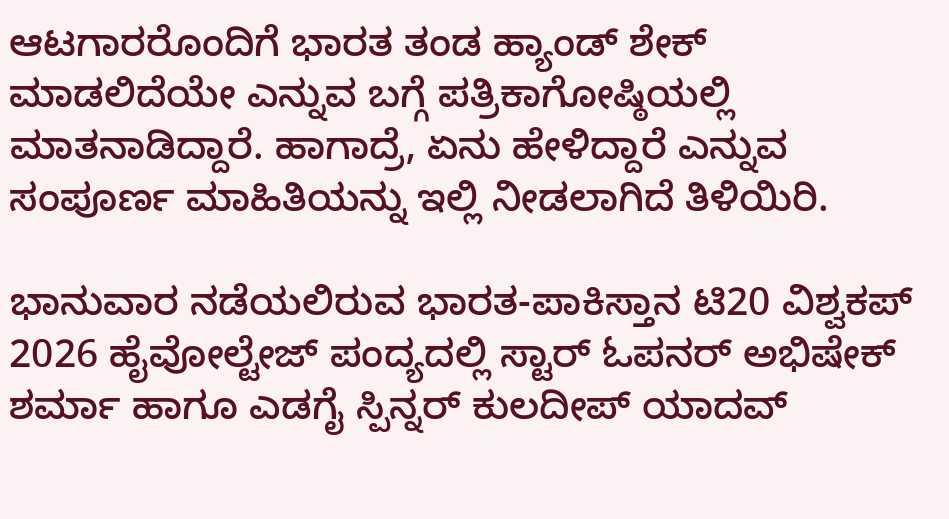ಆಟಗಾರರೊಂದಿಗೆ ಭಾರತ ತಂಡ ಹ್ಯಾಂಡ್‌ ಶೇಕ್‌ ಮಾಡಲಿದೆಯೇ ಎನ್ನುವ ಬಗ್ಗೆ ಪತ್ರಿಕಾಗೋಷ್ಠಿಯಲ್ಲಿ ಮಾತನಾಡಿದ್ದಾರೆ. ಹಾಗಾದ್ರೆ, ಏನು ಹೇಳಿದ್ದಾರೆ ಎನ್ನುವ ಸಂಪೂರ್ಣ ಮಾಹಿತಿಯನ್ನು ಇಲ್ಲಿ ನೀಡಲಾಗಿದೆ ತಿಳಿಯಿರಿ.

ಭಾನುವಾರ ನಡೆಯಲಿರುವ ಭಾರತ-ಪಾಕಿಸ್ತಾನ ಟಿ20 ವಿಶ್ವಕಪ್ 2026 ಹೈವೋಲ್ಟೇಜ್‌ ಪಂದ್ಯದಲ್ಲಿ ಸ್ಟಾರ್ ಓಪನರ್ ಅಭಿಷೇಕ್ ಶರ್ಮಾ ಹಾಗೂ ಎಡಗೈ ಸ್ಪಿನ್ನರ್ ಕುಲದೀಪ್ ಯಾದವ್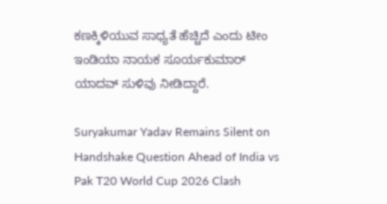ಕಣಕ್ಕಿಳಿಯುವ ಸಾಧ್ಯತೆ ಹೆಚ್ಚಿದೆ ಎಂದು ಟೀಂ ಇಂಡಿಯಾ ನಾಯಕ ಸೂರ್ಯಕುಮಾರ್ ಯಾದವ್ ಸುಳಿವು ನೀಡಿದ್ದಾರೆ.

Suryakumar Yadav Remains Silent on Handshake Question Ahead of India vs Pak T20 World Cup 2026 Clash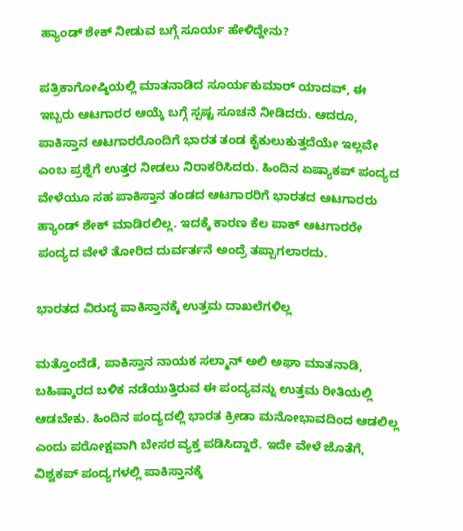ಹ್ಯಾಂಡ್‌ ಶೇಕ್‌ ನೀಡುವ ಬಗ್ಗೆ ಸೂರ್ಯ ಹೇಳಿದ್ದೇನು?

ಪತ್ರಿಕಾಗೋಷ್ಠಿಯಲ್ಲಿ ಮಾತನಾಡಿದ ಸೂರ್ಯಕುಮಾರ್ ಯಾದವ್‌, ಈ ಇಬ್ಬರು ಆಟಗಾರರ ಆಯ್ಕೆ ಬಗ್ಗೆ ಸ್ಪಷ್ಟ ಸೂಚನೆ ನೀಡಿದರು. ಆದರೂ, ಪಾಕಿಸ್ತಾನ ಆಟಗಾರರೊಂದಿಗೆ ಭಾರತ ತಂಡ ಕೈಕುಲುಕುತ್ತದೆಯೇ ಇಲ್ಲವೇ ಎಂಬ ಪ್ರಶ್ನೆಗೆ ಉತ್ತರ ನೀಡಲು ನಿರಾಕರಿಸಿದರು. ಹಿಂದಿನ ಏಷ್ಯಾಕಪ್‌ ಪಂದ್ಯದ ವೇಳೆಯೂ ಸಹ ಪಾಕಿಸ್ತಾನ ತಂಡದ ಆಟಗಾರರಿಗೆ ಭಾರತದ ಆಟಗಾರರು ಹ್ಯಾಂಡ್‌ ಶೇಕ್‌ ಮಾಡಿರಲಿಲ್ಲ. ಇದಕ್ಕೆ ಕಾರಣ ಕೆಲ ಪಾಕ್‌ ಆಟಗಾರರೇ ಪಂದ್ಯದ ವೇಳೆ ತೋರಿದ ದುರ್ವರ್ತನೆ ಅಂದ್ರೆ ತಪ್ಪಾಗಲಾರದು.

ಭಾರತದ ವಿರುದ್ಧ ಪಾಕಿಸ್ತಾನಕ್ಕೆ ಉತ್ತಮ ದಾಖಲೆಗಳಿಲ್ಲ

ಮತ್ತೊಂದೆಡೆ, ಪಾಕಿಸ್ತಾನ ನಾಯಕ ಸಲ್ಮಾನ್ ಅಲಿ ಅಘಾ ಮಾತನಾಡಿ, ಬಹಿಷ್ಕಾರದ ಬಳಿಕ ನಡೆಯುತ್ತಿರುವ ಈ ಪಂದ್ಯವನ್ನು ಉತ್ತಮ ರೀತಿಯಲ್ಲಿ ಆಡಬೇಕು. ಹಿಂದಿನ ಪಂದ್ಯದಲ್ಲಿ ಭಾರತ ಕ್ರೀಡಾ ಮನೋಭಾವದಿಂದ ಆಡಲಿಲ್ಲ ಎಂದು ಪರೋಕ್ಷವಾಗಿ ಬೇಸರ ವ್ಯಕ್ತ ಪಡಿಸಿದ್ದಾರೆ. ಇದೇ ವೇಳೆ ಜೊತೆಗೆ, ವಿಶ್ವಕಪ್ ಪಂದ್ಯಗಳಲ್ಲಿ ಪಾಕಿಸ್ತಾನಕ್ಕೆ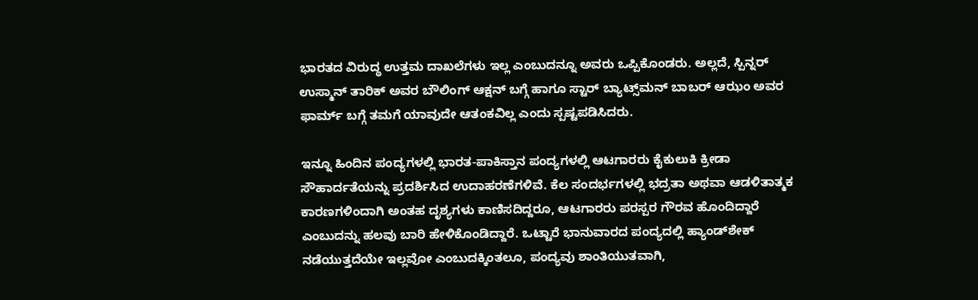ಭಾರತದ ವಿರುದ್ಧ ಉತ್ತಮ ದಾಖಲೆಗಳು ಇಲ್ಲ ಎಂಬುದನ್ನೂ ಅವರು ಒಪ್ಪಿಕೊಂಡರು. ಅಲ್ಲದೆ, ಸ್ಪಿನ್ನರ್ ಉಸ್ಮಾನ್ ತಾರಿಕ್ ಅವರ ಬೌಲಿಂಗ್ ಆಕ್ಷನ್ ಬಗ್ಗೆ ಹಾಗೂ ಸ್ಟಾರ್ ಬ್ಯಾಟ್ಸ್‌ಮನ್ ಬಾಬರ್ ಆಝಂ ಅವರ ಫಾರ್ಮ್ ಬಗ್ಗೆ ತಮಗೆ ಯಾವುದೇ ಆತಂಕವಿಲ್ಲ ಎಂದು ಸ್ಪಷ್ಟಪಡಿಸಿದರು.

ಇನ್ನೂ ಹಿಂದಿನ ಪಂದ್ಯಗಳಲ್ಲಿ ಭಾರತ-ಪಾಕಿಸ್ತಾನ ಪಂದ್ಯಗಳಲ್ಲಿ ಆಟಗಾರರು ಕೈಕುಲುಕಿ ಕ್ರೀಡಾ ಸೌಹಾರ್ದತೆಯನ್ನು ಪ್ರದರ್ಶಿಸಿದ ಉದಾಹರಣೆಗಳಿವೆ. ಕೆಲ ಸಂದರ್ಭಗಳಲ್ಲಿ ಭದ್ರತಾ ಅಥವಾ ಆಡಳಿತಾತ್ಮಕ ಕಾರಣಗಳಿಂದಾಗಿ ಅಂತಹ ದೃಶ್ಯಗಳು ಕಾಣಿಸದಿದ್ದರೂ, ಆಟಗಾರರು ಪರಸ್ಪರ ಗೌರವ ಹೊಂದಿದ್ದಾರೆ ಎಂಬುದನ್ನು ಹಲವು ಬಾರಿ ಹೇಳಿಕೊಂಡಿದ್ದಾರೆ. ಒಟ್ಟಾರೆ ಭಾನುವಾರದ ಪಂದ್ಯದಲ್ಲಿ ಹ್ಯಾಂಡ್‌ಶೇಕ್ ನಡೆಯುತ್ತದೆಯೇ ಇಲ್ಲವೋ ಎಂಬುದಕ್ಕಿಂತಲೂ, ಪಂದ್ಯವು ಶಾಂತಿಯುತವಾಗಿ,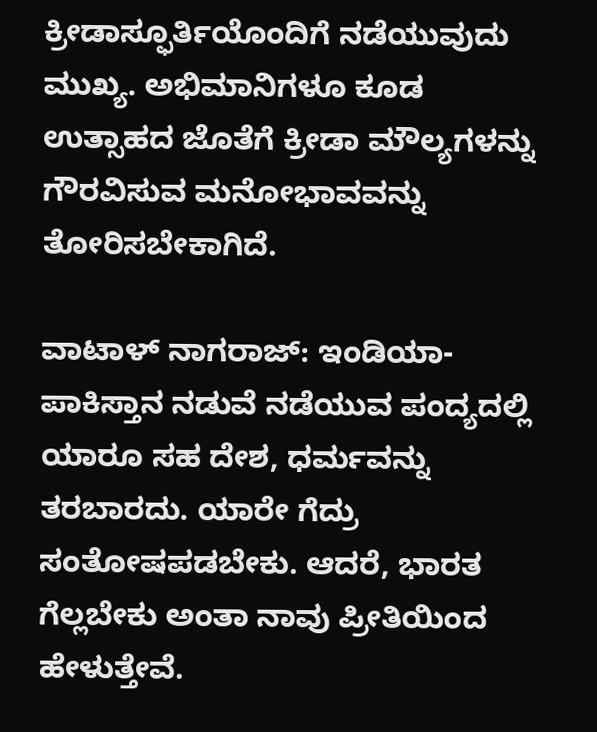ಕ್ರೀಡಾಸ್ಫೂರ್ತಿಯೊಂದಿಗೆ ನಡೆಯುವುದು ಮುಖ್ಯ. ಅಭಿಮಾನಿಗಳೂ ಕೂಡ ಉತ್ಸಾಹದ ಜೊತೆಗೆ ಕ್ರೀಡಾ ಮೌಲ್ಯಗಳನ್ನು ಗೌರವಿಸುವ ಮನೋಭಾವವನ್ನು ತೋರಿಸಬೇಕಾಗಿದೆ.

ವಾಟಾಳ್ ನಾಗರಾಜ್: ಇಂಡಿಯಾ-ಪಾಕಿಸ್ತಾನ ನಡುವೆ ನಡೆಯುವ ಪಂದ್ಯದಲ್ಲಿ ಯಾರೂ ಸಹ ದೇಶ, ಧರ್ಮವನ್ನು ತರಬಾರದು. ಯಾರೇ ಗೆದ್ರು ಸಂತೋಷಪಡಬೇಕು. ಆದರೆ, ಭಾರತ ಗೆಲ್ಲಬೇಕು ಅಂತಾ ನಾವು ಪ್ರೀತಿಯಿಂದ ಹೇಳುತ್ತೇವೆ.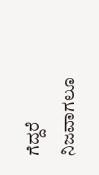ಗೆದ್ದರೆ ನಿಜವಾಗಲೂ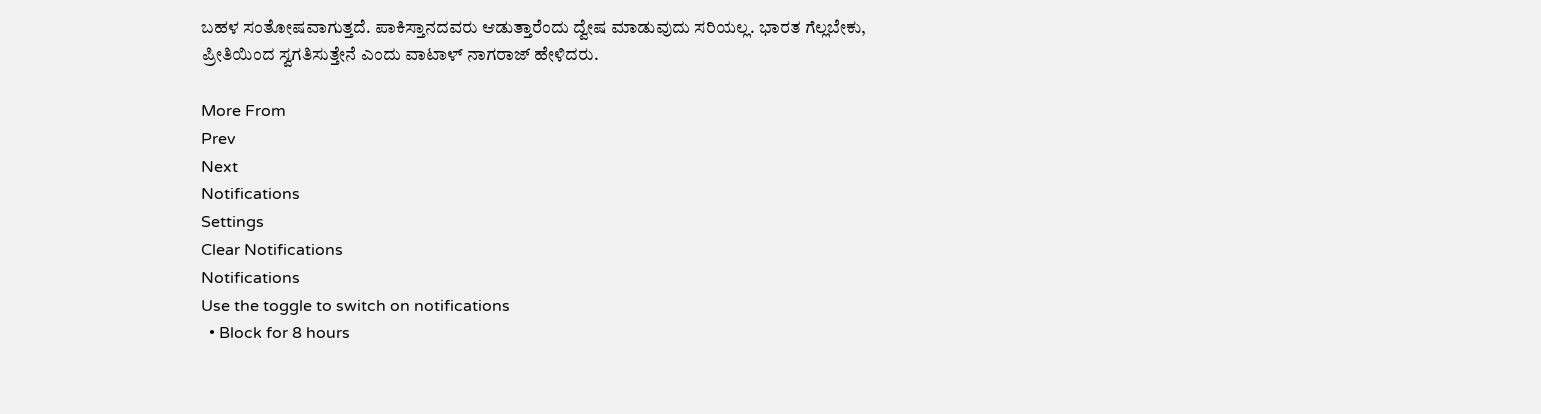ಬಹಳ ಸಂತೋಷವಾಗುತ್ತದೆ. ಪಾಕಿಸ್ತಾನದವರು ಆಡುತ್ತಾರೆಂದು ದ್ವೇಷ ಮಾಡುವುದು ಸರಿಯಲ್ಲ. ಭಾರತ ಗೆಲ್ಲಬೇಕು, ಪ್ರೀತಿಯಿಂದ ಸ್ವಗತಿಸುತ್ತೇನೆ ಎಂದು ವಾಟಾಳ್‌ ನಾಗರಾಜ್ ಹೇಳಿದರು.

More From
Prev
Next
Notifications
Settings
Clear Notifications
Notifications
Use the toggle to switch on notifications
  • Block for 8 hours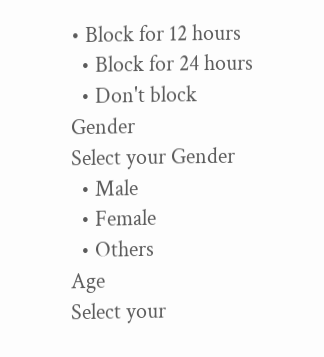• Block for 12 hours
  • Block for 24 hours
  • Don't block
Gender
Select your Gender
  • Male
  • Female
  • Others
Age
Select your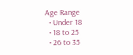Age Range
  • Under 18
  • 18 to 25
  • 26 to 35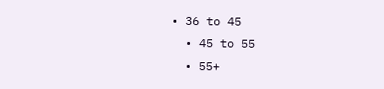• 36 to 45
  • 45 to 55
  • 55+